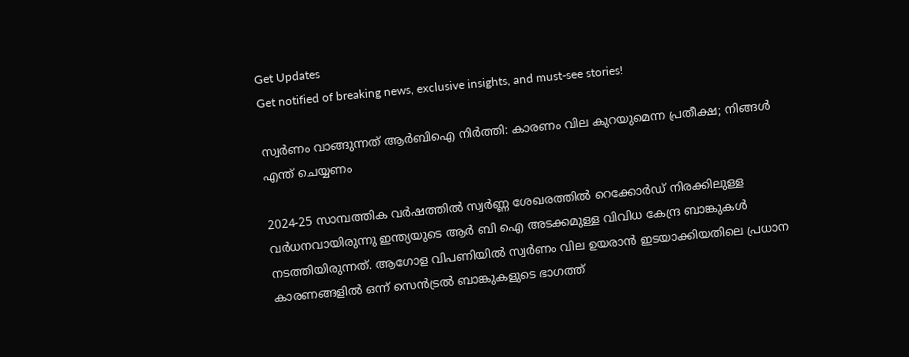Get Updates
Get notified of breaking news, exclusive insights, and must-see stories!

സ്വർണം വാങ്ങുന്നത് ആർബിഐ നിർത്തി: കാരണം വില കുറയുമെന്ന പ്രതീക്ഷ; നിങ്ങള്‍ എന്ത് ചെയ്യണം

2024-25 സാമ്പത്തിക വർഷത്തില്‍ സ്വർണ്ണ ശേഖരത്തിൽ റെക്കോർഡ് നിരക്കിലുള്ള വർധനവായിരുന്നു ഇന്ത്യയുടെ ആർ ബി ഐ അടക്കമുള്ള വിവിധ കേന്ദ്ര ബാങ്കുകള്‍ നടത്തിയിരുന്നത്. ആഗോള വിപണിയില്‍ സ്വർണം വില ഉയരാന്‍ ഇടയാക്കിയതിലെ പ്രധാന കാരണങ്ങളില്‍ ഒന്ന് സെന്‍ട്രല്‍ ബാങ്കുകളുടെ ഭാഗത്ത്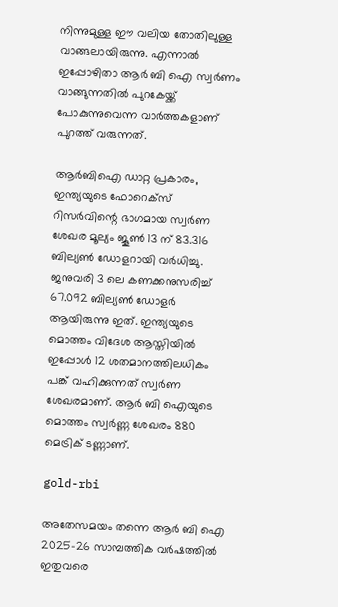നിന്നുമുള്ള ഈ വലിയ തോതിലുള്ള വാങ്ങലായിരുന്നു. എന്നാല്‍ ഇപ്പോഴിതാ ആർ ബി ഐ സ്വർണം വാങ്ങുന്നതില്‍ പുറകേയ്ക്ക് പോകുന്നുവെന്ന വാർത്തകളാണ് പുറത്ത് വരുന്നത്.

ആര്‍ബിഐ ഡാറ്റ പ്രകാരം, ഇന്ത്യയുടെ ഫോറെക്‌സ് റിസര്‍വിന്റെ ഭാഗമായ സ്വര്‍ണ ശേഖര മൂല്യം ജൂണ്‍ 13 ന് 83.316 ബില്യണ്‍ ഡോളറായി വര്‍ധിച്ചു. ജനുവരി 3 ലെ കണക്കനുസരിച്ച് 67.092 ബില്യണ്‍ ഡോളര്‍ ആയിരുന്നു ഇത്. ഇന്ത്യയുടെ മൊത്തം വിദേശ ആസ്തിയില്‍ ഇപ്പോള്‍ 12 ശതമാനത്തിലധികം പങ്ക് വഹിക്കുന്നത് സ്വര്‍ണ ശേഖരമാണ്. ആർ ബി ഐയുടെ മൊത്തം സ്വർണ്ണ ശേഖരം 880 മെട്രിക് ടണ്ണാണ്.

gold-rbi

അതേസമയം തന്നെ ആർ ബി ഐ 2025-26 സാമ്പത്തിക വർഷത്തിൽ ഇതുവരെ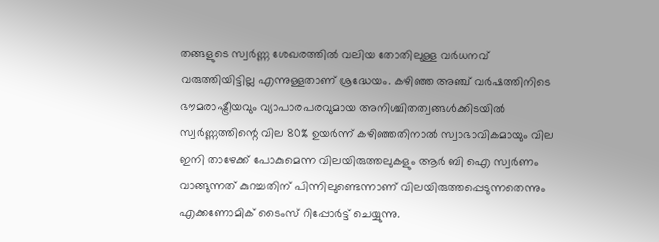തങ്ങളുടെ സ്വർണ്ണ ശേഖരത്തിൽ വലിയ തോതിലുള്ള വർധനവ് വരുത്തിയിട്ടില്ല എന്നുള്ളതാണ് ശ്രദ്ധേയം. കഴിഞ്ഞ അഞ്ച് വർഷത്തിനിടെ ഭൗമരാഷ്ട്രീയവും വ്യാപാരപരവുമായ അനിശ്ചിതത്വങ്ങൾക്കിടയിൽ സ്വർണ്ണത്തിന്റെ വില 80% ഉയർന്ന് കഴിഞ്ഞതിനാല്‍ സ്വാഭാവികമായും വില ഇനി താഴേക്ക് പോകുമെന്ന വിലയിരുത്തലുകളും ആർ ബി ഐ സ്വർണം വാങ്ങുന്നത് കുറച്ചതിന് പിന്നിലുണ്ടെന്നാണ് വിലയിരുത്തപ്പെടുന്നതെന്നും എക്കണോമിക് ടൈംസ് റിപ്പോർട്ട് ചെയ്യുന്നു.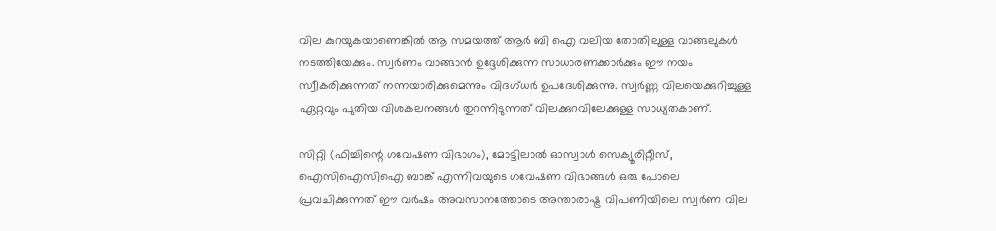വില കുറയുകയാണെങ്കില്‍ ആ സമയത്ത് ആർ ബി ഐ വലിയ തോതിലുള്ള വാങ്ങലുകള്‍ നടത്തിയേക്കും. സ്വർണം വാങ്ങാന്‍ ഉദ്ദേശിക്കുന്ന സാധാരണക്കാർക്കും ഈ നയം സ്വീകരിക്കുന്നത് നന്നയാരിക്കുമെന്നും വിദഗ്ധർ ഉപദേശിക്കുന്നു. സ്വർണ്ണ വിലയെക്കുറിച്ചുള്ള ഏറ്റവും പുതിയ വിശകലനങ്ങൾ തുറന്നിടുന്നത് വിലക്കുറവിലേക്കുള്ള സാധ്യതകാണ്.

സിറ്റി (ഫിച്ചിന്റെ ഗവേഷണ വിഭാഗം), മോട്ടിലാൽ ഓസ്വാൾ സെക്യൂരിറ്റീസ്, ഐസിഐസിഐ ബാങ്ക് എന്നിവയുടെ ഗവേഷണ വിഭാങ്ങള്‍ ഒരു പോലെ പ്രവചിക്കുന്നത് ഈ വർഷം അവസാനത്തോടെ അന്താരാഷ്ട്ര വിപണിയിലെ സ്വർണ വില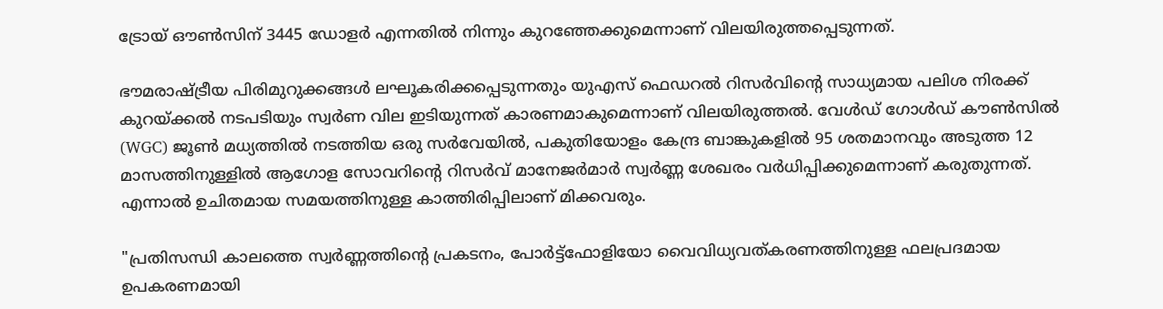ട്രോയ് ഔണ്‍സിന് 3445 ഡോളർ എന്നതില്‍ നിന്നും കുറഞ്ഞേക്കുമെന്നാണ് വിലയിരുത്തപ്പെടുന്നത്.

ഭൗമരാഷ്ട്രീയ പിരിമുറുക്കങ്ങൾ ലഘൂകരിക്കപ്പെടുന്നതും യുഎസ് ഫെഡറൽ റിസർവിന്റെ സാധ്യമായ പലിശ നിരക്ക് കുറയ്ക്കൽ നടപടിയും സ്വർണ വില ഇടിയുന്നത് കാരണമാകുമെന്നാണ് വിലയിരുത്തൽ. വേൾഡ് ഗോൾഡ് കൗൺസിൽ (WGC) ജൂൺ മധ്യത്തിൽ നടത്തിയ ഒരു സർവേയിൽ, പകുതിയോളം കേന്ദ്ര ബാങ്കുകളിൽ 95 ശതമാനവും അടുത്ത 12 മാസത്തിനുള്ളിൽ ആഗോള സോവറിന്റെ റിസർവ് മാനേജർമാർ സ്വർണ്ണ ശേഖരം വർധിപ്പിക്കുമെന്നാണ് കരുതുന്നത്. എന്നാല്‍ ഉചിതമായ സമയത്തിനുള്ള കാത്തിരിപ്പിലാണ് മിക്കവരും.

"പ്രതിസന്ധി കാലത്തെ സ്വർണ്ണത്തിന്റെ പ്രകടനം, പോർട്ട്ഫോളിയോ വൈവിധ്യവത്കരണത്തിനുള്ള ഫലപ്രദമായ ഉപകരണമായി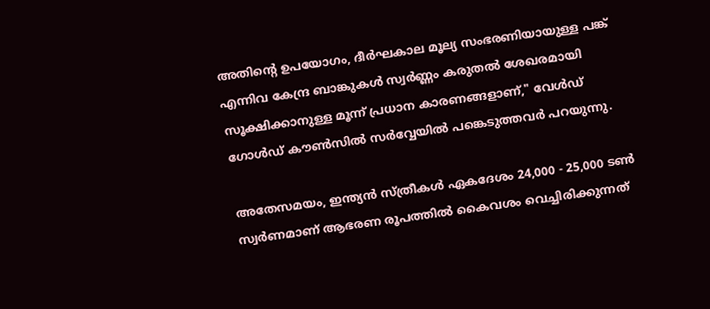അതിന്റെ ഉപയോഗം, ദീർഘകാല മൂല്യ സംഭരണിയായുള്ള പങ്ക് എന്നിവ കേന്ദ്ര ബാങ്കുകൾ സ്വർണ്ണം കരുതൽ ശേഖരമായി സൂക്ഷിക്കാനുള്ള മൂന്ന് പ്രധാന കാരണങ്ങളാണ്," വേൾഡ് ഗോൾഡ് കൗൺസിൽ സർവ്വേയില്‍ പങ്കെടുത്തവർ പറയുന്നു.

അതേസമയം, ഇന്ത്യന്‍ സ്ത്രീകള്‍ ഏകദേശം 24,000 - 25,000 ടണ്‍ സ്വര്‍ണമാണ് ആഭരണ രൂപത്തില്‍ കൈവശം വെച്ചിരിക്കുന്നത്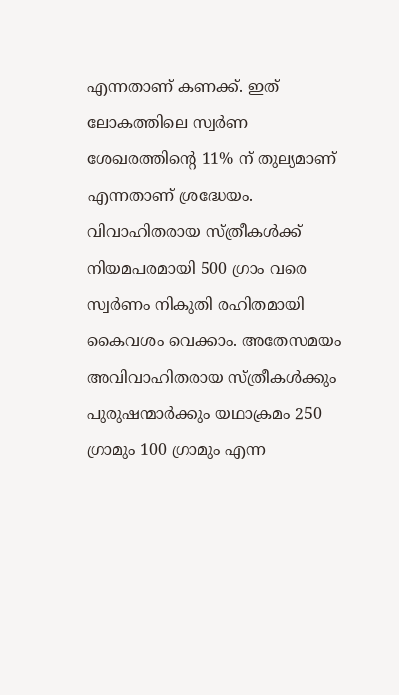എന്നതാണ് കണക്ക്. ഇത് ലോകത്തിലെ സ്വര്‍ണ ശേഖരത്തിന്റെ 11% ന് തുല്യമാണ് എന്നതാണ് ശ്രദ്ധേയം. വിവാഹിതരായ സ്ത്രീകള്‍ക്ക് നിയമപരമായി 500 ഗ്രാം വരെ സ്വര്‍ണം നികുതി രഹിതമായി കൈവശം വെക്കാം. അതേസമയം അവിവാഹിതരായ സ്ത്രീകള്‍ക്കും പുരുഷന്മാര്‍ക്കും യഥാക്രമം 250 ഗ്രാമും 100 ഗ്രാമും എന്ന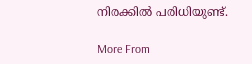നിരക്കില്‍ പരിധിയുണ്ട്.

More From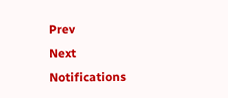Prev
Next
Notifications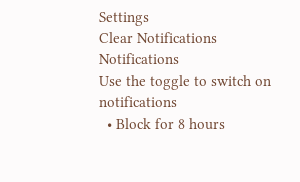Settings
Clear Notifications
Notifications
Use the toggle to switch on notifications
  • Block for 8 hours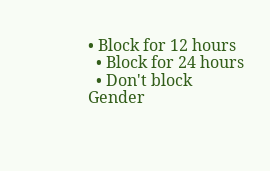• Block for 12 hours
  • Block for 24 hours
  • Don't block
Gender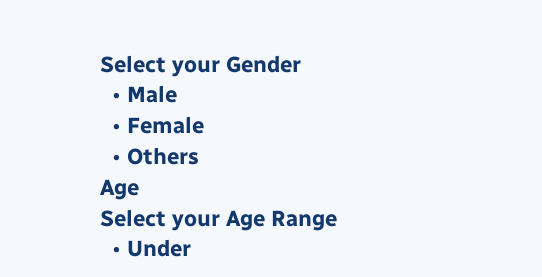Select your Gender
  • Male
  • Female
  • Others
Age
Select your Age Range
  • Under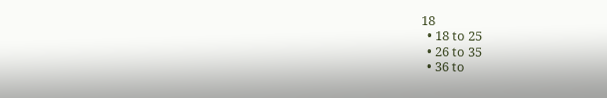18
  • 18 to 25
  • 26 to 35
  • 36 to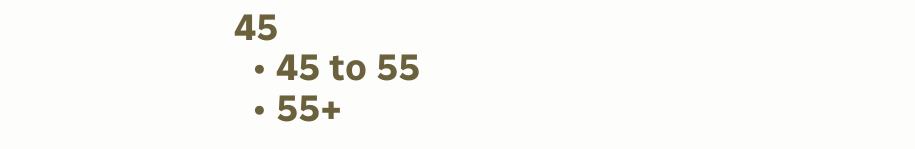45
  • 45 to 55
  • 55+